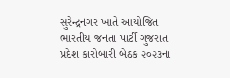સુરેન્દ્રનગર ખાતે આયોજિત ભારતીય જનતા પાર્ટી ગુજરાત પ્રદેશ કારોબારી બેઠક ૨૦૨૩ના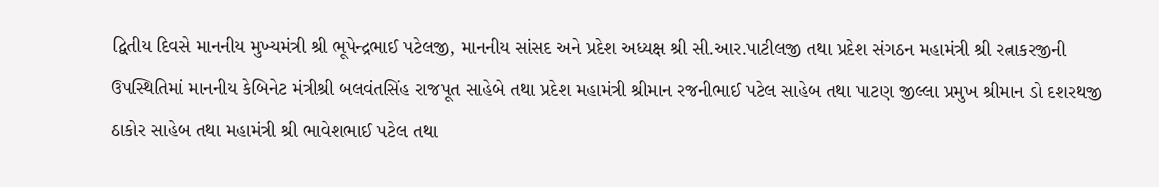દ્વિતીય દિવસે માનનીય મુખ્યમંત્રી શ્રી ભૂપેન્દ્રભાઈ પટેલજી, માનનીય સાંસદ અને પ્રદેશ અધ્યક્ષ શ્રી સી.આર.પાટીલજી તથા પ્રદેશ સંગઠન મહામંત્રી શ્રી રત્નાકરજીની ઉપસ્થિતિમાં માનનીય કેબિનેટ મંત્રીશ્રી બલવંતસિંહ રાજપૂત સાહેબે તથા પ્રદેશ મહામંત્રી શ્રીમાન રજનીભાઈ પટેલ સાહેબ તથા પાટણ જીલ્લા પ્રમુખ શ્રીમાન ડો દશરથજી ઠાકોર સાહેબ તથા મહામંત્રી શ્રી ભાવેશભાઈ પટેલ તથા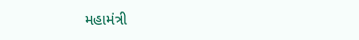મહામંત્રી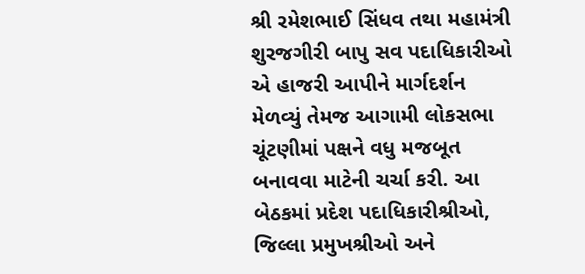શ્રી રમેશભાઈ સિંધવ તથા મહામંત્રી શુરજગીરી બાપુ સવ પદાધિકારીઓ એ હાજરી આપીને માર્ગદર્શન મેળવ્યું તેમજ આગામી લોકસભા ચૂંટણીમાં પક્ષને વધુ મજબૂત બનાવવા માટેની ચર્ચા કરી. આ બેઠકમાં પ્રદેશ પદાધિકારીશ્રીઓ, જિલ્લા પ્રમુખશ્રીઓ અને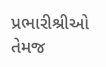પ્રભારીશ્રીઓ તેમજ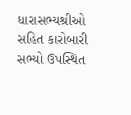ધારાસભ્યશ્રીઓ સહિત કારોબારી સભ્યો ઉપસ્થિત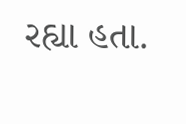રહ્યા હતા.